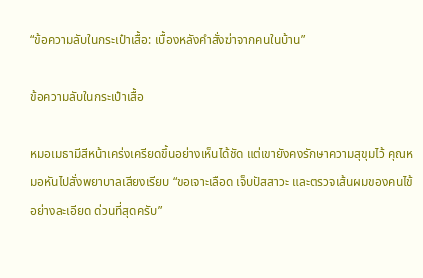“ข้อความลับในกระเป๋าเสื้อ: เบื้องหลังคำสั่งฆ่าจากคนในบ้าน”

ข้อความลับในกระเป๋าเสื้อ

หมอเมธามีสีหน้าเคร่งเครียดขึ้นอย่างเห็นได้ชัด แต่เขายังคงรักษาความสุขุมไว้ คุณหมอหันไปสั่งพยาบาลเสียงเรียบ “ขอเจาะเลือด เจ็บปัสสาวะ และตรวจเส้นผมของคนไข้อย่างละเอียด ด่วนที่สุดครับ”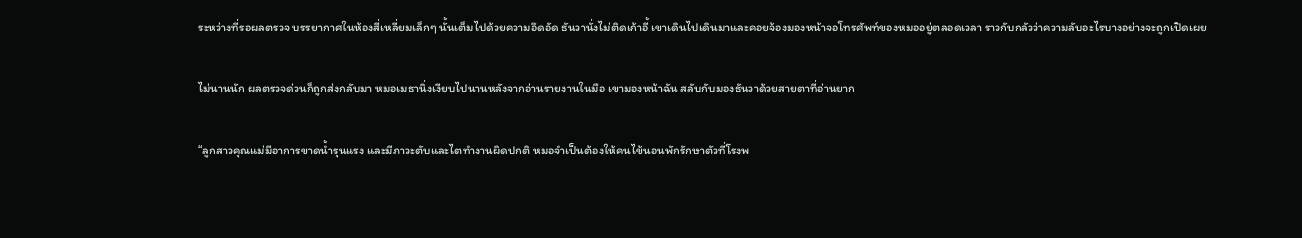ระหว่างที่รอผลตรวจ บรรยากาศในห้องสี่เหลี่ยมเล็กๆ นั้นเต็มไปด้วยความอึดอัด ธันวานั่งไม่ติดเก้าอี้ เขาเดินไปเดินมาและคอยจ้องมองหน้าจอโทรศัพท์ของหมออยู่ตลอดเวลา ราวกับกลัวว่าความลับอะไรบางอย่างจะถูกเปิดเผย

ไม่นานนัก ผลตรวจด่วนก็ถูกส่งกลับมา หมอเมธานิ่งเงียบไปนานหลังจากอ่านรายงานในมือ เขามองหน้าฉัน สลับกับมองธันวาด้วยสายตาที่อ่านยาก

“ลูกสาวคุณแม่มีอาการขาดน้ำรุนแรง และมีภาวะตับและไตทำงานผิดปกติ หมอจำเป็นต้องให้คนไข้นอนพักรักษาตัวที่โรงพ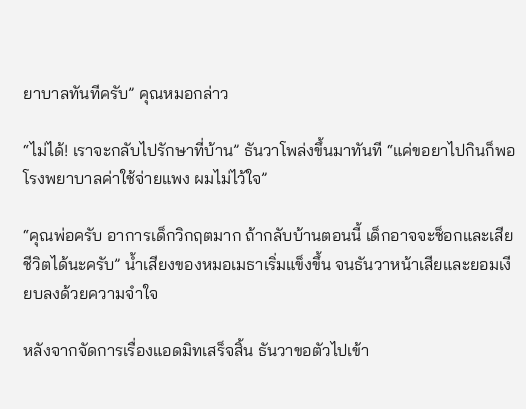ยาบาลทันทีครับ” คุณหมอกล่าว

“ไม่ได้! เราจะกลับไปรักษาที่บ้าน” ธันวาโพล่งขึ้นมาทันที “แค่ขอยาไปกินก็พอ โรงพยาบาลค่าใช้จ่ายแพง ผมไม่ไว้ใจ”

“คุณพ่อครับ อาการเด็กวิกฤตมาก ถ้ากลับบ้านตอนนี้ เด็กอาจจะช็อกและเสียชีวิตได้นะครับ” น้ำเสียงของหมอเมธาเริ่มแข็งขึ้น จนธันวาหน้าเสียและยอมเงียบลงด้วยความจำใจ

หลังจากจัดการเรื่องแอดมิทเสร็จสิ้น ธันวาขอตัวไปเข้า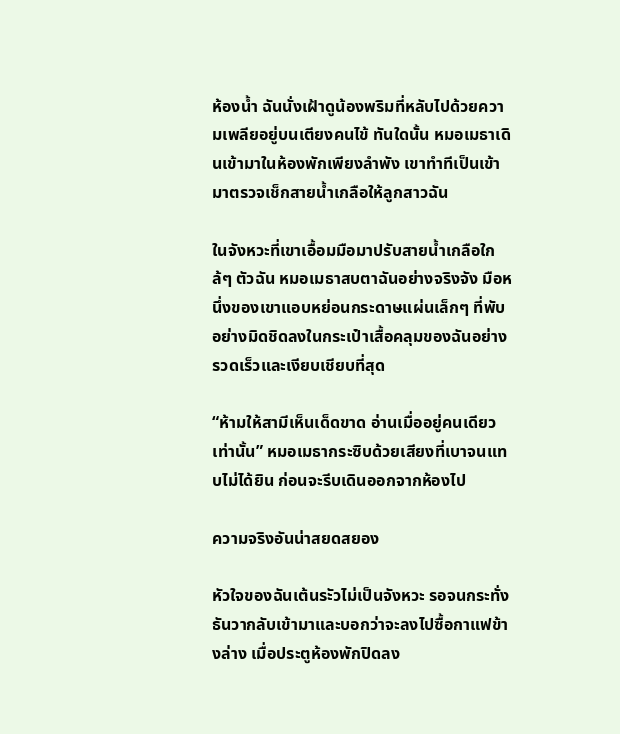ห้องน้ำ ฉันนั่งเฝ้าดูน้องพริมที่หลับไปด้วยความเพลียอยู่บนเตียงคนไข้ ทันใดนั้น หมอเมธาเดินเข้ามาในห้องพักเพียงลำพัง เขาทำทีเป็นเข้ามาตรวจเช็กสายน้ำเกลือให้ลูกสาวฉัน

ในจังหวะที่เขาเอื้อมมือมาปรับสายน้ำเกลือใกล้ๆ ตัวฉัน หมอเมธาสบตาฉันอย่างจริงจัง มือหนึ่งของเขาแอบหย่อนกระดาษแผ่นเล็กๆ ที่พับอย่างมิดชิดลงในกระเป๋าเสื้อคลุมของฉันอย่างรวดเร็วและเงียบเชียบที่สุด

“ห้ามให้สามีเห็นเด็ดขาด อ่านเมื่ออยู่คนเดียวเท่านั้น” หมอเมธากระซิบด้วยเสียงที่เบาจนแทบไม่ได้ยิน ก่อนจะรีบเดินออกจากห้องไป

ความจริงอันน่าสยดสยอง

หัวใจของฉันเต้นระัวไม่เป็นจังหวะ รอจนกระทั่งธันวากลับเข้ามาและบอกว่าจะลงไปซื้อกาแฟข้างล่าง เมื่อประตูห้องพักปิดลง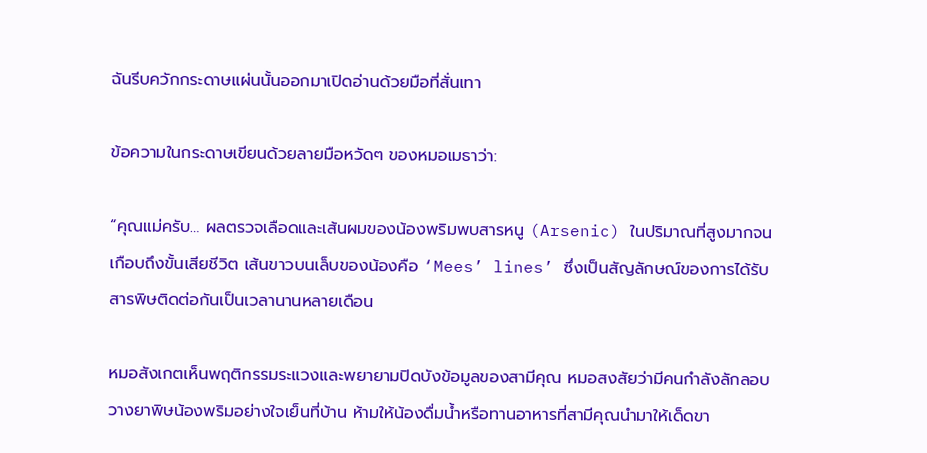ฉันรีบควักกระดาษแผ่นนั้นออกมาเปิดอ่านด้วยมือที่สั่นเทา

ข้อความในกระดาษเขียนด้วยลายมือหวัดๆ ของหมอเมธาว่า:

“คุณแม่ครับ… ผลตรวจเลือดและเส้นผมของน้องพริมพบสารหนู (Arsenic) ในปริมาณที่สูงมากจนเกือบถึงขั้นเสียชีวิต เส้นขาวบนเล็บของน้องคือ ‘Mees’ lines’ ซึ่งเป็นสัญลักษณ์ของการได้รับสารพิษติดต่อกันเป็นเวลานานหลายเดือน

หมอสังเกตเห็นพฤติกรรมระแวงและพยายามปิดบังข้อมูลของสามีคุณ หมอสงสัยว่ามีคนกำลังลักลอบวางยาพิษน้องพริมอย่างใจเย็นที่บ้าน ห้ามให้น้องดื่มน้ำหรือทานอาหารที่สามีคุณนำมาให้เด็ดขา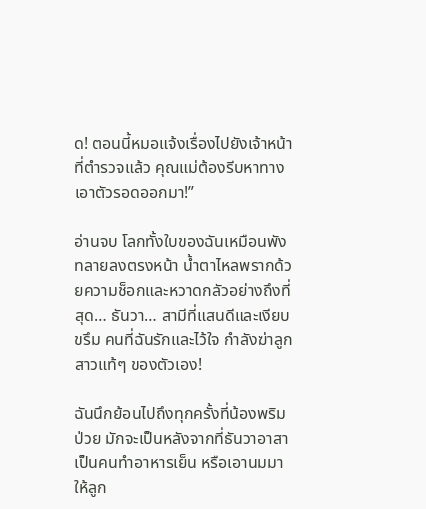ด! ตอนนี้หมอแจ้งเรื่องไปยังเจ้าหน้าที่ตำรวจแล้ว คุณแม่ต้องรีบหาทางเอาตัวรอดออกมา!”

อ่านจบ โลกทั้งใบของฉันเหมือนพังทลายลงตรงหน้า น้ำตาไหลพรากด้วยความช็อกและหวาดกลัวอย่างถึงที่สุด… ธันวา… สามีที่แสนดีและเงียบขรึม คนที่ฉันรักและไว้ใจ กำลังฆ่าลูกสาวแท้ๆ ของตัวเอง!

ฉันนึกย้อนไปถึงทุกครั้งที่น้องพริมป่วย มักจะเป็นหลังจากที่ธันวาอาสาเป็นคนทำอาหารเย็น หรือเอานมมาให้ลูก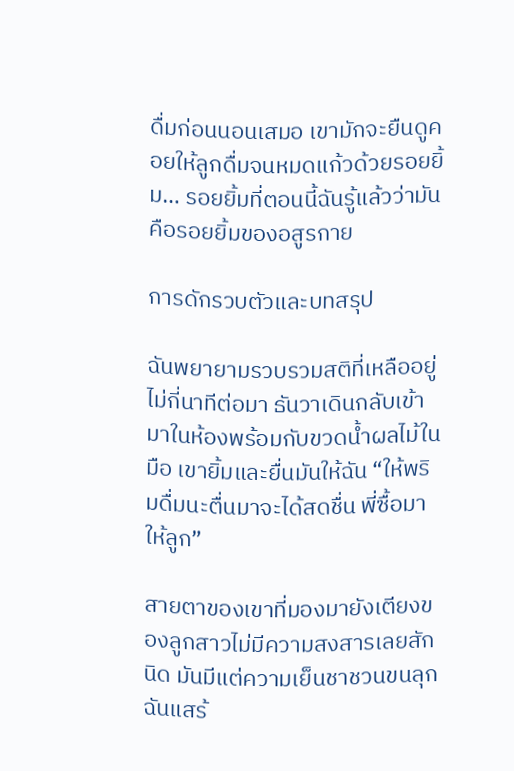ดื่มก่อนนอนเสมอ เขามักจะยืนดูคอยให้ลูกดื่มจนหมดแก้วด้วยรอยยิ้ม… รอยยิ้มที่ตอนนี้ฉันรู้แล้วว่ามันคือรอยยิ้มของอสูรกาย

การดักรวบตัวและบทสรุป

ฉันพยายามรวบรวมสติที่เหลืออยู่ ไม่กี่นาทีต่อมา ธันวาเดินกลับเข้ามาในห้องพร้อมกับขวดน้ำผลไม้ในมือ เขายิ้มและยื่นมันให้ฉัน “ให้พริมดื่มนะตื่นมาจะได้สดชื่น พี่ซื้อมาให้ลูก”

สายตาของเขาที่มองมายังเตียงของลูกสาวไม่มีความสงสารเลยสักนิด มันมีแต่ความเย็นชาชวนขนลุก ฉันแสร้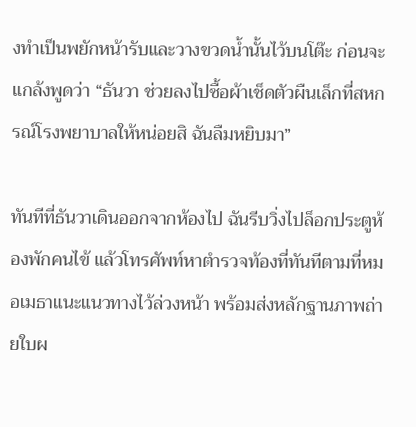งทำเป็นพยักหน้ารับและวางขวดน้ำนั้นไว้บนโต๊ะ ก่อนจะแกล้งพูดว่า “ธันวา ช่วยลงไปซื้อผ้าเช็ดตัวผืนเล็กที่สหกรณ์โรงพยาบาลให้หน่อยสิ ฉันลืมหยิบมา”

ทันทีที่ธันวาเดินออกจากห้องไป ฉันรีบวิ่งไปล็อกประตูห้องพักคนไข้ แล้วโทรศัพท์หาตำรวจท้องที่ทันทีตามที่หมอเมธาแนะแนวทางไว้ล่วงหน้า พร้อมส่งหลักฐานภาพถ่ายใบผ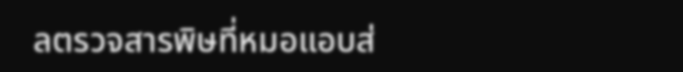ลตรวจสารพิษที่หมอแอบส่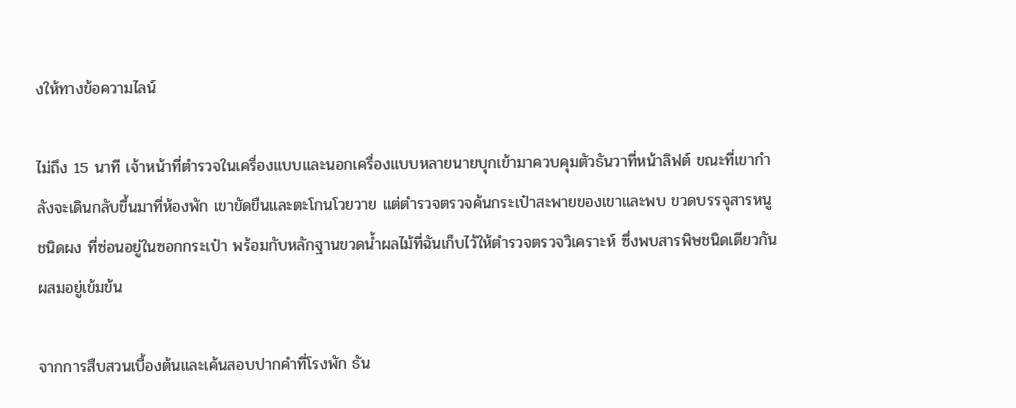งให้ทางข้อความไลน์

ไม่ถึง 15 นาที เจ้าหน้าที่ตำรวจในเครื่องแบบและนอกเครื่องแบบหลายนายบุกเข้ามาควบคุมตัวธันวาที่หน้าลิฟต์ ขณะที่เขากำลังจะเดินกลับขึ้นมาที่ห้องพัก เขาขัดขืนและตะโกนโวยวาย แต่ตำรวจตรวจค้นกระเป๋าสะพายของเขาและพบ ขวดบรรจุสารหนูชนิดผง ที่ซ่อนอยู่ในซอกกระเป๋า พร้อมกับหลักฐานขวดน้ำผลไม้ที่ฉันเก็บไว้ให้ตำรวจตรวจวิเคราะห์ ซึ่งพบสารพิษชนิดเดียวกันผสมอยู่เข้มข้น

จากการสืบสวนเบื้องต้นและเค้นสอบปากคำที่โรงพัก ธัน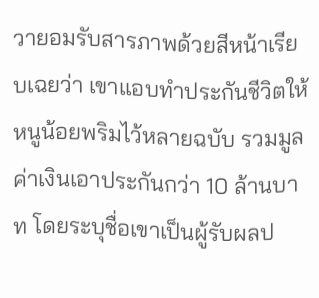วายอมรับสารภาพด้วยสีหน้าเรียบเฉยว่า เขาแอบทำประกันชีวิตให้หนูน้อยพริมไว้หลายฉบับ รวมมูลค่าเงินเอาประกันกว่า 10 ล้านบาท โดยระบุชื่อเขาเป็นผู้รับผลป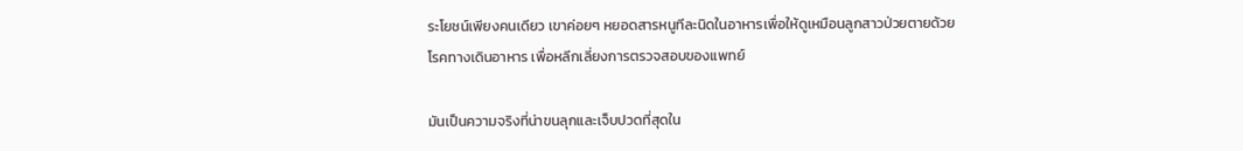ระโยชน์เพียงคนเดียว เขาค่อยๆ หยอดสารหนูทีละนิดในอาหารเพื่อให้ดูเหมือนลูกสาวป่วยตายด้วยโรคทางเดินอาหาร เพื่อหลีกเลี่ยงการตรวจสอบของแพทย์

มันเป็นความจริงที่น่าขนลุกและเจ็บปวดที่สุดใน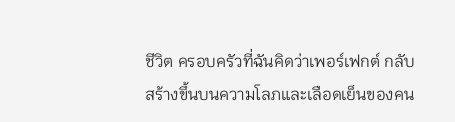ชีวิต ครอบครัวที่ฉันคิดว่าเพอร์เฟกต์ กลับสร้างขึ้นบนความโลภและเลือดเย็นของคน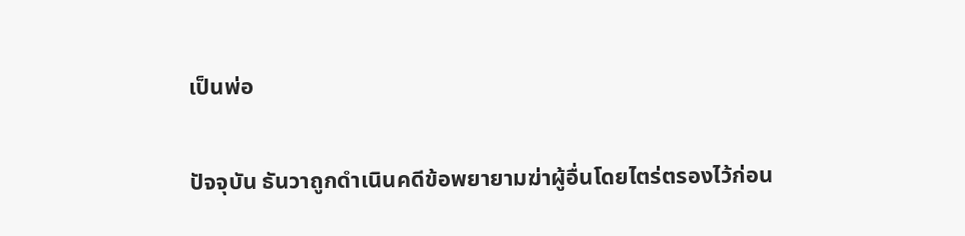เป็นพ่อ

ปัจจุบัน ธันวาถูกดำเนินคดีข้อพยายามฆ่าผู้อื่นโดยไตร่ตรองไว้ก่อน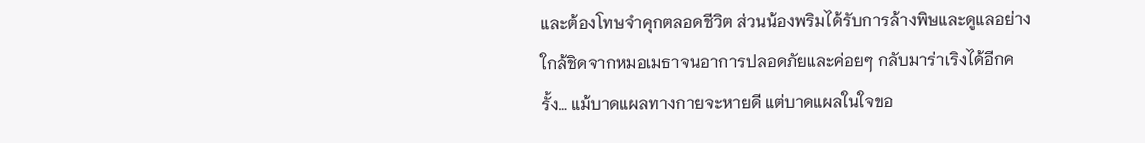และต้องโทษจำคุกตลอดชีวิต ส่วนน้องพริมได้รับการล้างพิษและดูแลอย่างใกล้ชิดจากหมอเมธาจนอาการปลอดภัยและค่อยๆ กลับมาร่าเริงได้อีกครั้ง… แม้บาดแผลทางกายจะหายดี แต่บาดแผลในใจขอ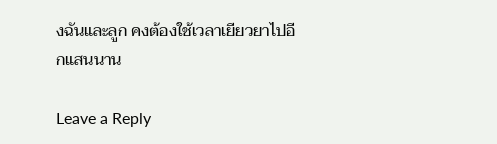งฉันและลูก คงต้องใช้เวลาเยียวยาไปอีกแสนนาน

Leave a Reply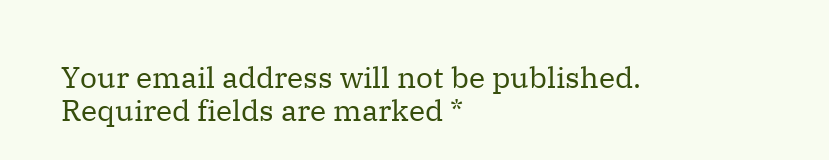Your email address will not be published. Required fields are marked *